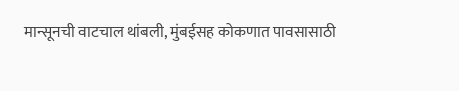मान्सूनची वाटचाल थांबली, मुंबईसह कोकणात पावसासाठी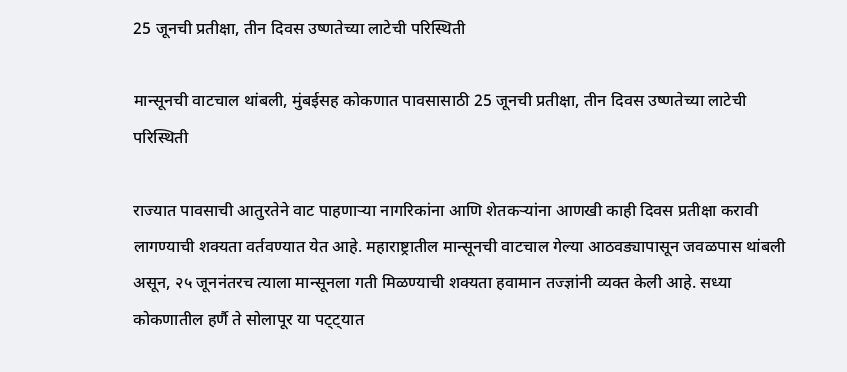25 जूनची प्रतीक्षा, तीन दिवस उष्णतेच्या लाटेची परिस्थिती

मान्सूनची वाटचाल थांबली, मुंबईसह कोकणात पावसासाठी 25 जूनची प्रतीक्षा, तीन दिवस उष्णतेच्या लाटेची परिस्थिती

राज्यात पावसाची आतुरतेने वाट पाहणाऱ्या नागरिकांना आणि शेतकऱ्यांना आणखी काही दिवस प्रतीक्षा करावी लागण्याची शक्यता वर्तवण्यात येत आहे. महाराष्ट्रातील मान्सूनची वाटचाल गेल्या आठवड्यापासून जवळपास थांबली असून, २५ जूननंतरच त्याला मान्सूनला गती मिळण्याची शक्यता हवामान तज्ज्ञांनी व्यक्त केली आहे. सध्या कोकणातील हर्णै ते सोलापूर या पट्ट्यात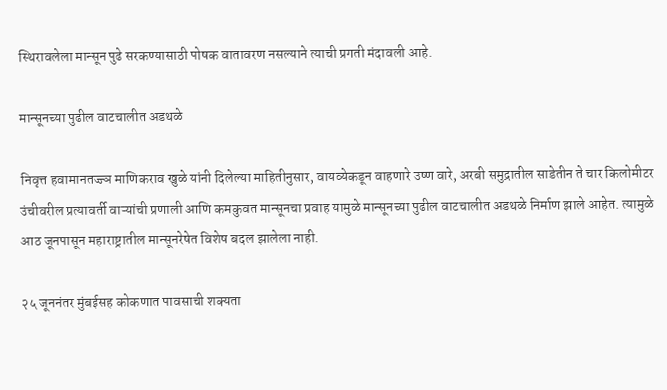स्थिरावलेला मान्सून पुढे सरकण्यासाठी पोषक वातावरण नसल्याने त्याची प्रगती मंदावली आहे.

मान्सूनच्या पुढील वाटचालीत अडथळे

निवृत्त हवामानतज्ज्ञ माणिकराव खुळे यांनी दिलेल्या माहितीनुसार, वायव्येकडून वाहणारे उष्ण वारे, अरबी समुद्रातील साडेतीन ते चार किलोमीटर उंचीवरील प्रत्यावर्ती वाऱ्यांची प्रणाली आणि कमकुवत मान्सूनचा प्रवाह यामुळे मान्सूनच्या पुढील वाटचालीत अडथळे निर्माण झाले आहेत. त्यामुळे आठ जूनपासून महाराष्ट्रातील मान्सूनरेषेत विशेष बदल झालेला नाही.

२५ जूननंतर मुंबईसह कोकणात पावसाची शक्यता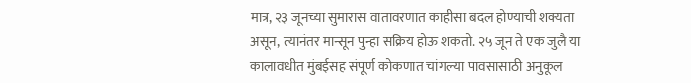मात्र, २३ जूनच्या सुमारास वातावरणात काहीसा बदल होण्याची शक्यता असून, त्यानंतर मान्सून पुन्हा सक्रिय होऊ शकतो. २५ जून ते एक जुलै या कालावधीत मुंबईसह संपूर्ण कोकणात चांगल्या पावसासाठी अनुकूल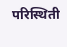परिस्थिती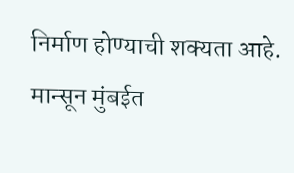निर्माण होण्याची शक्यता आहे. मान्सून मुंबईत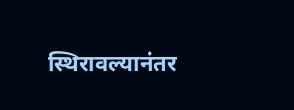स्थिरावल्यानंतर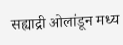सह्याद्री ओलांडून मध्य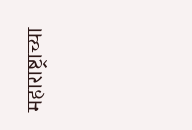महाराष्ट्राच्या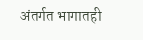अंतर्गत भागातही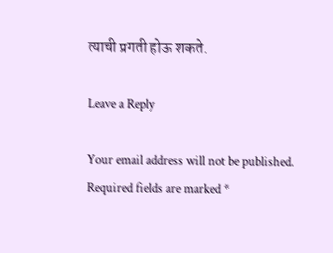त्याची प्रगती होऊ शकते.

Leave a Reply

Your email address will not be published. Required fields are marked *